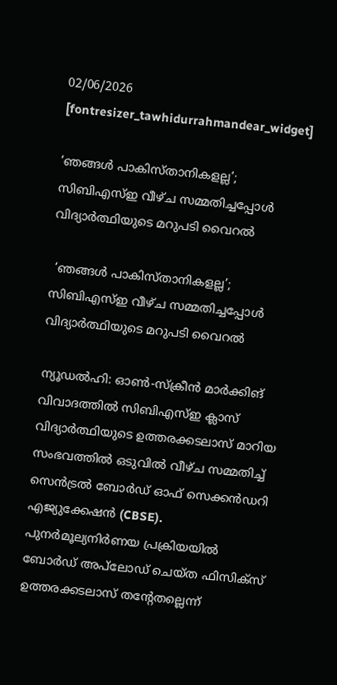02/06/2026
[fontresizer_tawhidurrahmandear_widget]

‘ഞങ്ങൾ പാകിസ്താനികളല്ല’; സിബിഎസ്ഇ വീഴ്ച സമ്മതിച്ചപ്പോൾ വിദ്യാർത്ഥിയുടെ മറുപടി വൈറൽ

 ‘ഞങ്ങൾ പാകിസ്താനികളല്ല’; സിബിഎസ്ഇ വീഴ്ച സമ്മതിച്ചപ്പോൾ വിദ്യാർത്ഥിയുടെ മറുപടി വൈറൽ

ന്യൂഡൽഹി: ഓൺ-സ്ക്രീൻ മാർക്കിങ് വിവാദത്തിൽ സിബിഎസ്ഇ ക്ലാസ് വിദ്യാർത്ഥിയുടെ ഉത്തരക്കടലാസ് മാറിയ സംഭവത്തിൽ ഒടുവിൽ വീഴ്ച സമ്മതിച്ച് സെൻട്രൽ ബോർഡ് ഓഫ് സെക്കൻഡറി എജ്യുക്കേഷൻ (CBSE). പുനർമൂല്യനിർണയ പ്രക്രിയയിൽ ബോർഡ് അപ്‌ലോഡ് ചെയ്ത ഫിസിക്സ് ഉത്തരക്കടലാസ് തന്റേതല്ലെന്ന്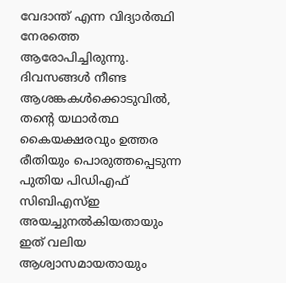വേദാന്ത് എന്ന വിദ്യാർത്ഥി നേരത്തെ ആരോപിച്ചിരുന്നു. ദിവസങ്ങൾ നീണ്ട ആശങ്കകൾക്കൊടുവിൽ, തന്റെ യഥാർത്ഥ കൈയക്ഷരവും ഉത്തര രീതിയും പൊരുത്തപ്പെടുന്ന പുതിയ പിഡിഎഫ് സിബിഎസ്ഇ അയച്ചുനൽകിയതായും ഇത് വലിയ ആശ്വാസമായതായും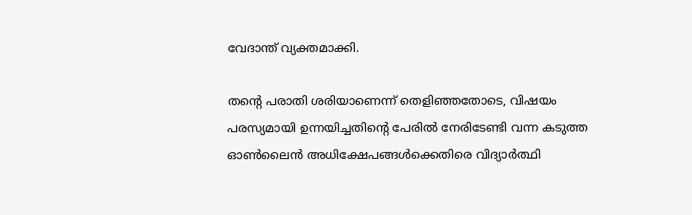വേദാന്ത് വ്യക്തമാക്കി.

തന്റെ പരാതി ശരിയാണെന്ന് തെളിഞ്ഞതോടെ, വിഷയം പരസ്യമായി ഉന്നയിച്ചതിന്റെ പേരിൽ നേരിടേണ്ടി വന്ന കടുത്ത ഓൺലൈൻ അധിക്ഷേപങ്ങൾക്കെതിരെ വിദ്യാർത്ഥി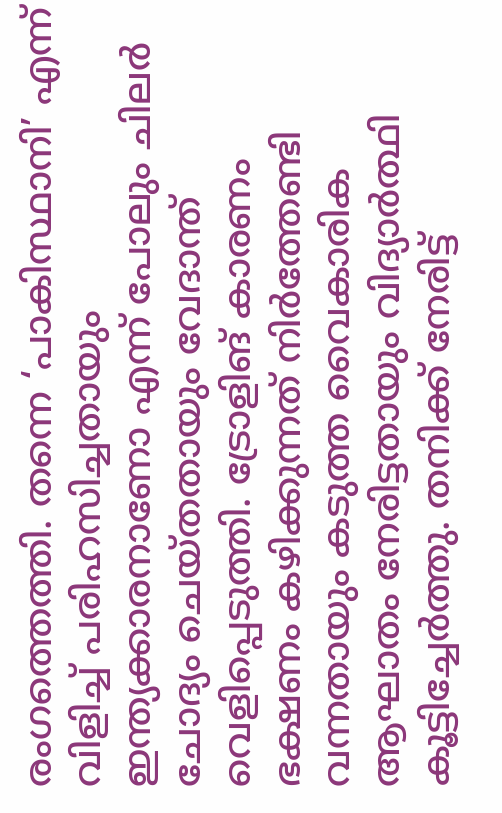രംഗത്തെത്തി. തന്നെ ‘പാകിസ്ഥാനി’ എന്ന് വിളിച്ച് പരിഹസിച്ചതായും ഇന്ത്യക്കാരനാണോ എന്ന് പോലും ചിലർ ചോദ്യം ചെയ്തതായും വേദാന്ത് വെളിപ്പെടുത്തി. ട്രോളിങ് കാരണം ഭക്ഷണം കഴിക്കുന്നത് നിർത്തേണ്ടി വന്നതായും കടുത്ത വൈകാരിക ആഘാതം നേരിട്ടതായും വിദ്യാർത്ഥി കൂട്ടിച്ചേർത്തു. തനിക്ക് നേരിട്ട്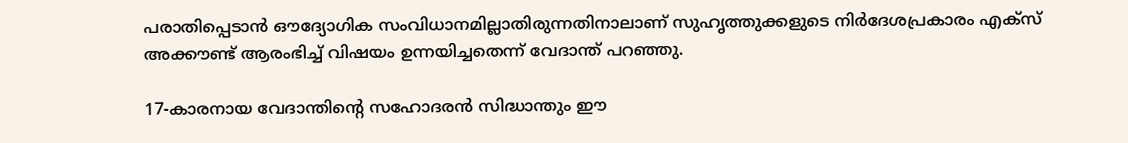പരാതിപ്പെടാൻ ഔദ്യോഗിക സംവിധാനമില്ലാതിരുന്നതിനാലാണ് സുഹൃത്തുക്കളുടെ നിർദേശപ്രകാരം എക്സ് അക്കൗണ്ട് ആരംഭിച്ച് വിഷയം ഉന്നയിച്ചതെന്ന് വേദാന്ത് പറഞ്ഞു.

17-കാരനായ വേദാന്തിന്റെ സഹോദരൻ സിദ്ധാന്തും ഈ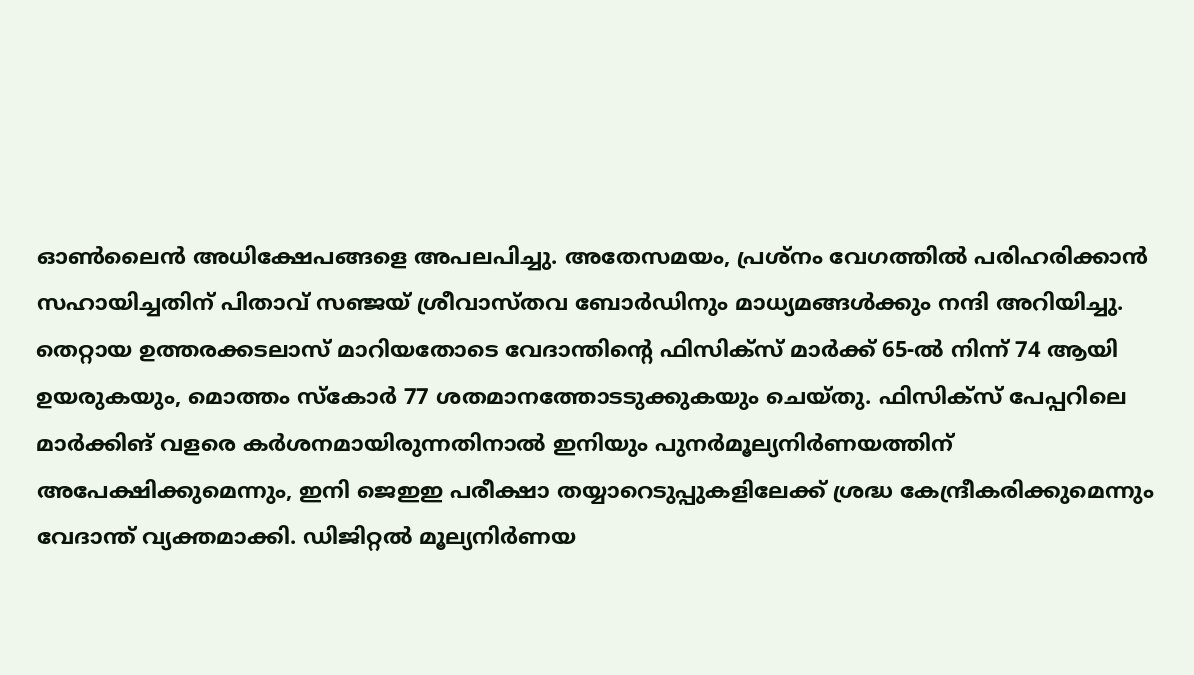ഓൺലൈൻ അധിക്ഷേപങ്ങളെ അപലപിച്ചു. അതേസമയം, പ്രശ്നം വേഗത്തിൽ പരിഹരിക്കാൻ സഹായിച്ചതിന് പിതാവ് സഞ്ജയ് ശ്രീവാസ്തവ ബോർഡിനും മാധ്യമങ്ങൾക്കും നന്ദി അറിയിച്ചു. തെറ്റായ ഉത്തരക്കടലാസ് മാറിയതോടെ വേദാന്തിന്റെ ഫിസിക്സ് മാർക്ക് 65-ൽ നിന്ന് 74 ആയി ഉയരുകയും, മൊത്തം സ്കോർ 77 ശതമാനത്തോടടുക്കുകയും ചെയ്തു. ഫിസിക്സ് പേപ്പറിലെ മാർക്കിങ് വളരെ കർശനമായിരുന്നതിനാൽ ഇനിയും പുനർമൂല്യനിർണയത്തിന് അപേക്ഷിക്കുമെന്നും, ഇനി ജെഇഇ പരീക്ഷാ തയ്യാറെടുപ്പുകളിലേക്ക് ശ്രദ്ധ കേന്ദ്രീകരിക്കുമെന്നും വേദാന്ത് വ്യക്തമാക്കി. ഡിജിറ്റൽ മൂല്യനിർണയ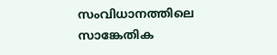സംവിധാനത്തിലെ സാങ്കേതിക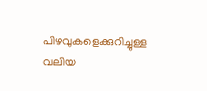പിഴവുകളെക്കുറിച്ചുള്ള വലിയ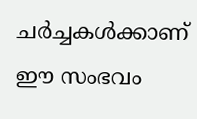ചർച്ചകൾക്കാണ് ഈ സംഭവം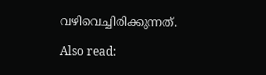വഴിവെച്ചിരിക്കുന്നത്.

Also read: